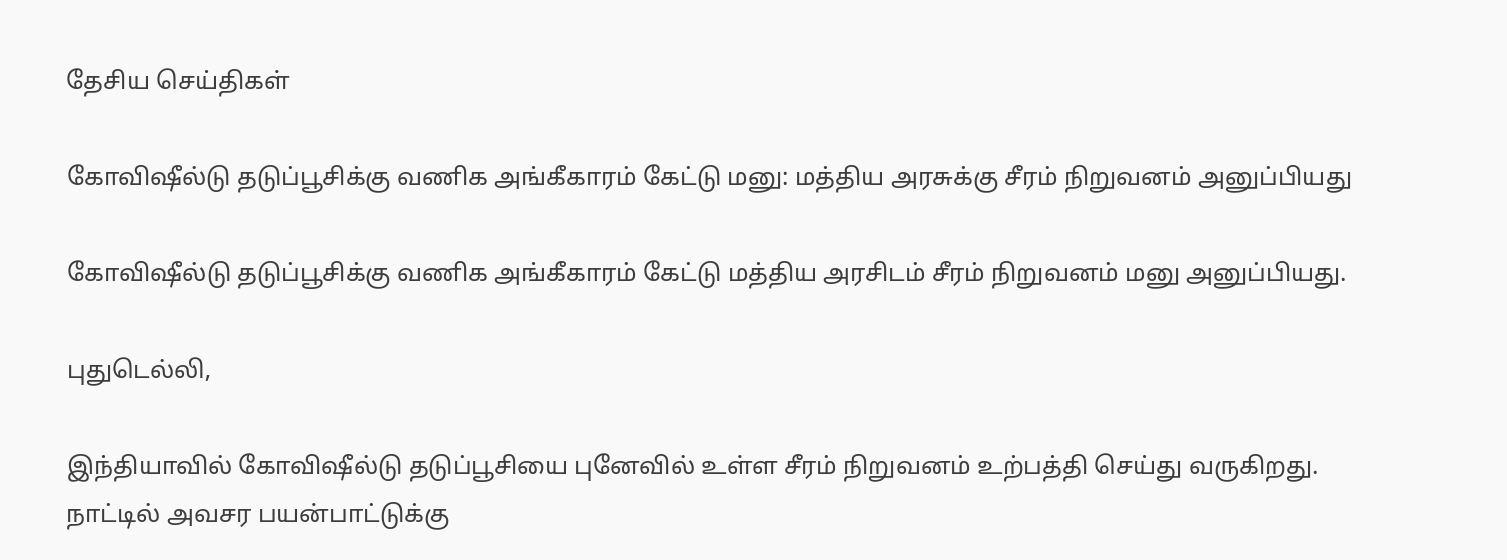தேசிய செய்திகள்

கோவிஷீல்டு தடுப்பூசிக்கு வணிக அங்கீகாரம் கேட்டு மனு: மத்திய அரசுக்கு சீரம் நிறுவனம் அனுப்பியது

கோவிஷீல்டு தடுப்பூசிக்கு வணிக அங்கீகாரம் கேட்டு மத்திய அரசிடம் சீரம் நிறுவனம் மனு அனுப்பியது.

புதுடெல்லி,

இந்தியாவில் கோவிஷீல்டு தடுப்பூசியை புனேவில் உள்ள சீரம் நிறுவனம் உற்பத்தி செய்து வருகிறது. நாட்டில் அவசர பயன்பாட்டுக்கு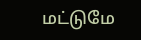மட்டுமே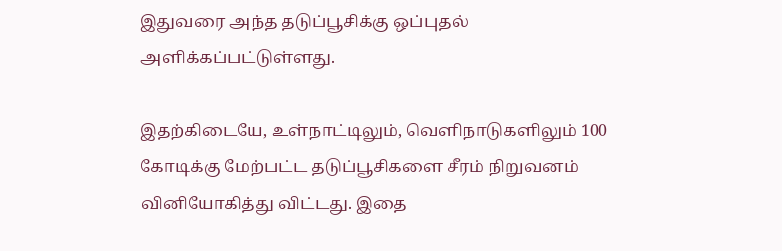இதுவரை அந்த தடுப்பூசிக்கு ஒப்புதல் அளிக்கப்பட்டுள்ளது.

இதற்கிடையே, உள்நாட்டிலும், வெளிநாடுகளிலும் 100 கோடிக்கு மேற்பட்ட தடுப்பூசிகளை சீரம் நிறுவனம் வினியோகித்து விட்டது. இதை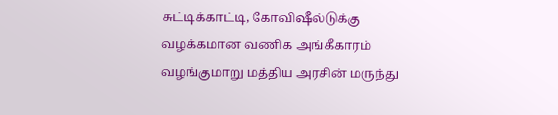சுட்டிக்காட்டி, கோவிஷீல்டுக்கு வழக்கமான வணிக அங்கீகாரம் வழங்குமாறு மத்திய அரசின் மருந்து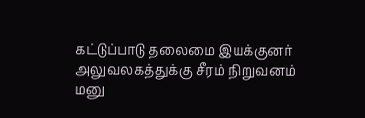கட்டுப்பாடு தலைமை இயக்குனர் அலுவலகத்துக்கு சீரம் நிறுவனம் மனு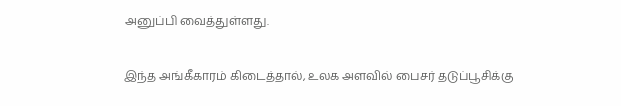அனுப்பி வைத்துள்ளது.

இந்த அங்கீகாரம் கிடைத்தால், உலக அளவில் பைசர் தடுப்பூசிக்கு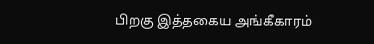பிறகு இத்தகைய அங்கீகாரம்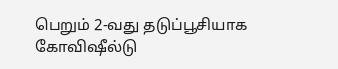பெறும் 2-வது தடுப்பூசியாக கோவிஷீல்டு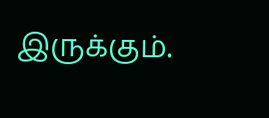இருக்கும்.